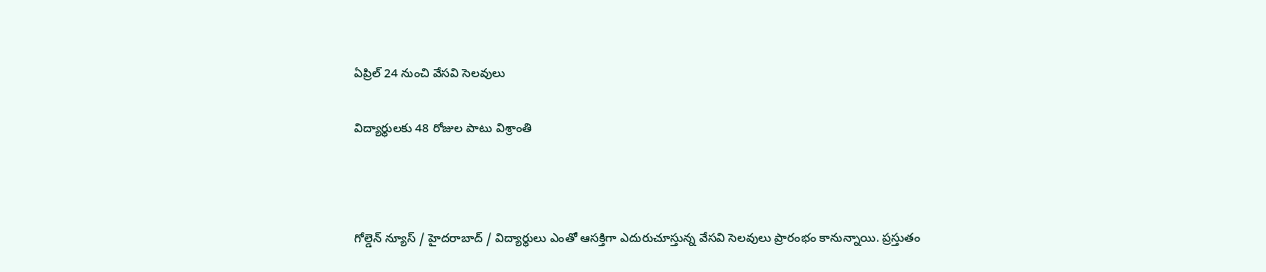ఏప్రిల్ 24 నుంచి వేసవి సెలవులు

విద్యార్థులకు 48 రోజుల పాటు విశ్రాంతి



గోల్డెన్ న్యూస్ / హైదరాబాద్ / విద్యార్థులు ఎంతో ఆసక్తిగా ఎదురుచూస్తున్న వేసవి సెలవులు ప్రారంభం కానున్నాయి. ప్రస్తుతం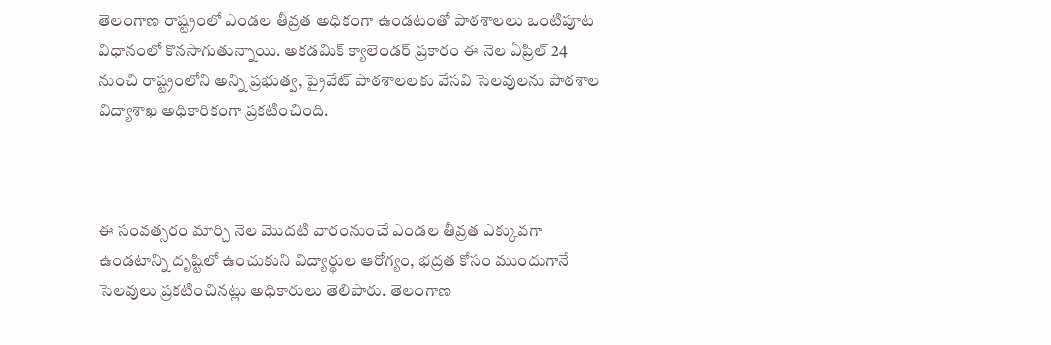తెలంగాణ రాష్ట్రంలో ఎండల తీవ్రత అధికంగా ఉండటంతో పాఠశాలలు ఒంటిపూట విధానంలో కొనసాగుతున్నాయి. అకడమిక్ క్యాలెండర్ ప్రకారం ఈ నెల ఏప్రిల్ 24 నుంచి రాష్ట్రంలోని అన్ని ప్రభుత్వ, ప్రైవేట్ పాఠశాలలకు వేసవి సెలవులను పాఠశాల విద్యాశాఖ అధికారికంగా ప్రకటించింది.



ఈ సంవత్సరం మార్చి నెల మొదటి వారంనుంచే ఎండల తీవ్రత ఎక్కువగా ఉండటాన్ని దృష్టిలో ఉంచుకుని విద్యార్థుల ఆరోగ్యం, భద్రత కోసం ముందుగానే సెలవులు ప్రకటించినట్లు అధికారులు తెలిపారు. తెలంగాణ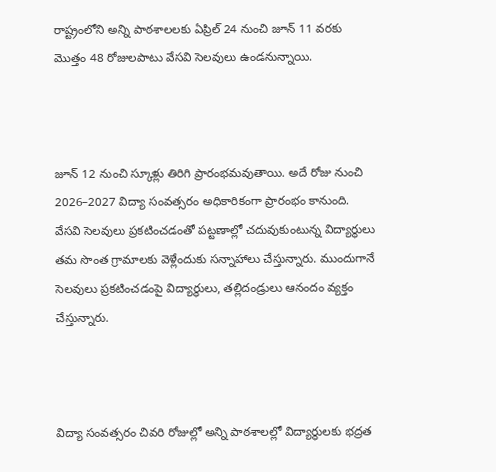రాష్ట్రంలోని అన్ని పాఠశాలలకు ఏప్రిల్ 24 నుంచి జూన్ 11 వరకు మొత్తం 48 రోజులపాటు వేసవి సెలవులు ఉండనున్నాయి.



జూన్ 12 నుంచి స్కూళ్లు తిరిగి ప్రారంభమవుతాయి. అదే రోజు నుంచి 2026–2027 విద్యా సంవత్సరం అధికారికంగా ప్రారంభం కానుంది. వేసవి సెలవులు ప్రకటించడంతో పట్టణాల్లో చదువుకుంటున్న విద్యార్థులు తమ సొంత గ్రామాలకు వెళ్లేందుకు సన్నాహాలు చేస్తున్నారు. ముందుగానే సెలవులు ప్రకటించడంపై విద్యార్థులు, తల్లిదండ్రులు ఆనందం వ్యక్తం చేస్తున్నారు.



విద్యా సంవత్సరం చివరి రోజుల్లో అన్ని పాఠశాలల్లో విద్యార్థులకు భద్రత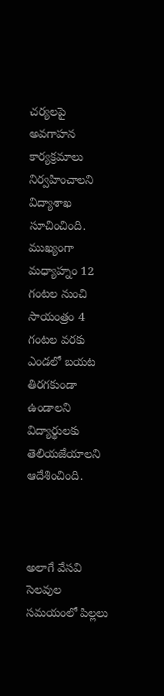చర్యలపై అవగాహన కార్యక్రమాలు నిర్వహించాలని విద్యాశాఖ సూచించింది. ముఖ్యంగా మధ్యాహ్నం 12 గంటల నుంచి సాయంత్రం 4 గంటల వరకు ఎండలో బయట తిరగకుండా ఉండాలని విద్యార్థులకు తెలియజేయాలని ఆదేశించింది.



అలాగే వేసవి సెలవుల సమయంలో పిల్లలు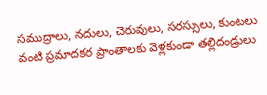సముద్రాలు, నదులు, చెరువులు, సరస్సులు, కుంటలు వంటి ప్రమాదకర ప్రాంతాలకు వెళ్లకుండా తల్లిదండ్రులు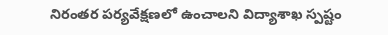నిరంతర పర్యవేక్షణలో ఉంచాలని విద్యాశాఖ స్పష్టం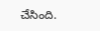చేసింది.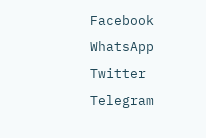Facebook
WhatsApp
Twitter
Telegram